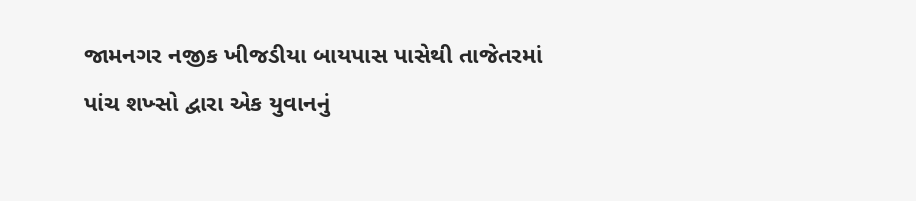જામનગર નજીક ખીજડીયા બાયપાસ પાસેથી તાજેતરમાં પાંચ શખ્સો દ્વારા એક યુવાનનું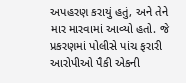અપહરણ કરાયું હતું, અને તેને માર મારવામાં આવ્યો હતો. જે પ્રકરણમાં પોલીસે પાંચ ફરારી આરોપીઓ પૈકી એકની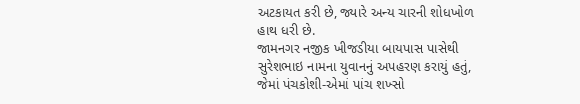અટકાયત કરી છે, જ્યારે અન્ય ચારની શોધખોળ હાથ ધરી છે.
જામનગર નજીક ખીજડીયા બાયપાસ પાસેથી સુરેશભાઇ નામના યુવાનનું અપહરણ કરાયું હતું, જેમાં પંચકોશી-એમાં પાંચ શખ્સો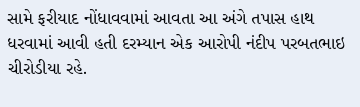સામે ફરીયાદ નોંધાવવામાં આવતા આ અંગે તપાસ હાથ ધરવામાં આવી હતી દરમ્યાન એક આરોપી નંદીપ પરબતભાઇ ચીરોડીયા રહે.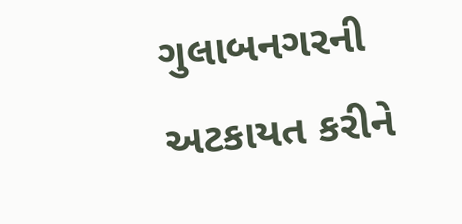ગુલાબનગરની અટકાયત કરીને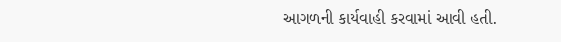આગળની કાર્યવાહી કરવામાં આવી હતી.